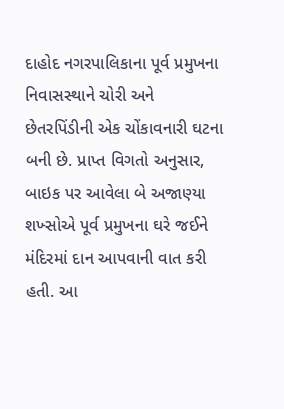દાહોદ નગરપાલિકાના પૂર્વ પ્રમુખના નિવાસસ્થાને ચોરી અને છેતરપિંડીની એક ચોંકાવનારી ઘટના બની છે. પ્રાપ્ત વિગતો અનુસાર, બાઇક પર આવેલા બે અજાણ્યા શખ્સોએ પૂર્વ પ્રમુખના ઘરે જઈને મંદિરમાં દાન આપવાની વાત કરી હતી. આ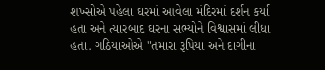શખ્સોએ પહેલા ઘરમાં આવેલા મંદિરમાં દર્શન કર્યા હતા અને ત્યારબાદ ઘરના સભ્યોને વિશ્વાસમાં લીધા હતા. ગઠિયાઓએ "તમારા રૂપિયા અને દાગીના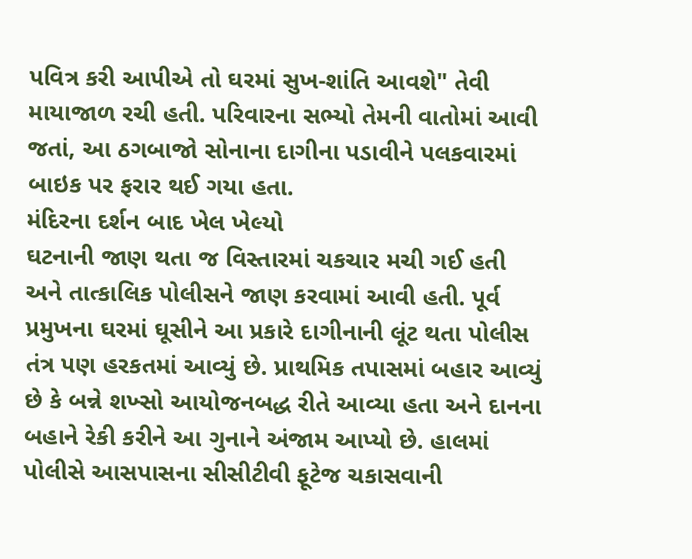પવિત્ર કરી આપીએ તો ઘરમાં સુખ-શાંતિ આવશે" તેવી માયાજાળ રચી હતી. પરિવારના સભ્યો તેમની વાતોમાં આવી જતાં, આ ઠગબાજો સોનાના દાગીના પડાવીને પલકવારમાં બાઇક પર ફરાર થઈ ગયા હતા.
મંદિરના દર્શન બાદ ખેલ ખેલ્યો
ઘટનાની જાણ થતા જ વિસ્તારમાં ચકચાર મચી ગઈ હતી અને તાત્કાલિક પોલીસને જાણ કરવામાં આવી હતી. પૂર્વ પ્રમુખના ઘરમાં ઘૂસીને આ પ્રકારે દાગીનાની લૂંટ થતા પોલીસ તંત્ર પણ હરકતમાં આવ્યું છે. પ્રાથમિક તપાસમાં બહાર આવ્યું છે કે બન્ને શખ્સો આયોજનબદ્ધ રીતે આવ્યા હતા અને દાનના બહાને રેકી કરીને આ ગુનાને અંજામ આપ્યો છે. હાલમાં પોલીસે આસપાસના સીસીટીવી ફૂટેજ ચકાસવાની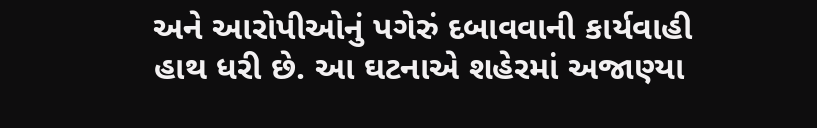અને આરોપીઓનું પગેરું દબાવવાની કાર્યવાહી હાથ ધરી છે. આ ઘટનાએ શહેરમાં અજાણ્યા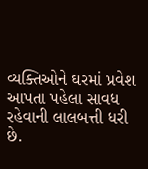વ્યક્તિઓને ઘરમાં પ્રવેશ આપતા પહેલા સાવધ રહેવાની લાલબત્તી ધરી છે.